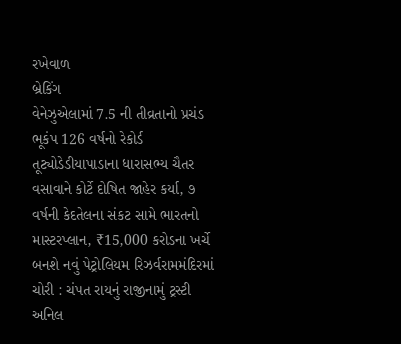રખેવાળ
બ્રેકિંગ
વેનેઝુએલામાં 7.5 ની તીવ્રતાનો પ્રચંડ ભૂકંપ 126 વર્ષનો રેકોર્ડ તૂટ્યોડેડીયાપાડાના ધારાસભ્ય ચૈતર વસાવાને કોર્ટે દોષિત જાહેર કર્યા, ૭ વર્ષની કેદતેલના સંકટ સામે ભારતનો માસ્ટરપ્લાન, ₹15,000 કરોડના ખર્ચે બનશે નવું પેટ્રોલિયમ રિઝર્વરામમંદિરમાં ચોરી : ચંપત રાયનું રાજીનામું ટ્રસ્ટી અનિલ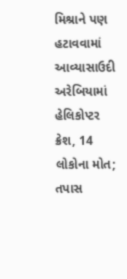મિશ્રાને પણ હટાવવામાં આવ્યાસાઉદી અરેબિયામાં હેલિકોપ્ટર ક્રેશ, 14 લોકોના મોત; તપાસ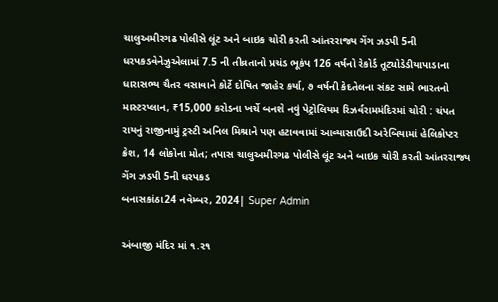ચાલુઅમીરગઢ પોલીસે લૂંટ અને બાઇક ચોરી કરતી આંતરરાજ્ય ગેંગ ઝડપી 5ની ધરપકડવેનેઝુએલામાં 7.5 ની તીવ્રતાનો પ્રચંડ ભૂકંપ 126 વર્ષનો રેકોર્ડ તૂટ્યોડેડીયાપાડાના ધારાસભ્ય ચૈતર વસાવાને કોર્ટે દોષિત જાહેર કર્યા, ૭ વર્ષની કેદતેલના સંકટ સામે ભારતનો માસ્ટરપ્લાન, ₹15,000 કરોડના ખર્ચે બનશે નવું પેટ્રોલિયમ રિઝર્વરામમંદિરમાં ચોરી : ચંપત રાયનું રાજીનામું ટ્રસ્ટી અનિલ મિશ્રાને પણ હટાવવામાં આવ્યાસાઉદી અરેબિયામાં હેલિકોપ્ટર ક્રેશ, 14 લોકોના મોત; તપાસ ચાલુઅમીરગઢ પોલીસે લૂંટ અને બાઇક ચોરી કરતી આંતરરાજ્ય ગેંગ ઝડપી 5ની ધરપકડ
બનાસકાંઠા24 નવેમ્બર, 2024| Super Admin

અંબાજી મંદિર માં ૧.૨૧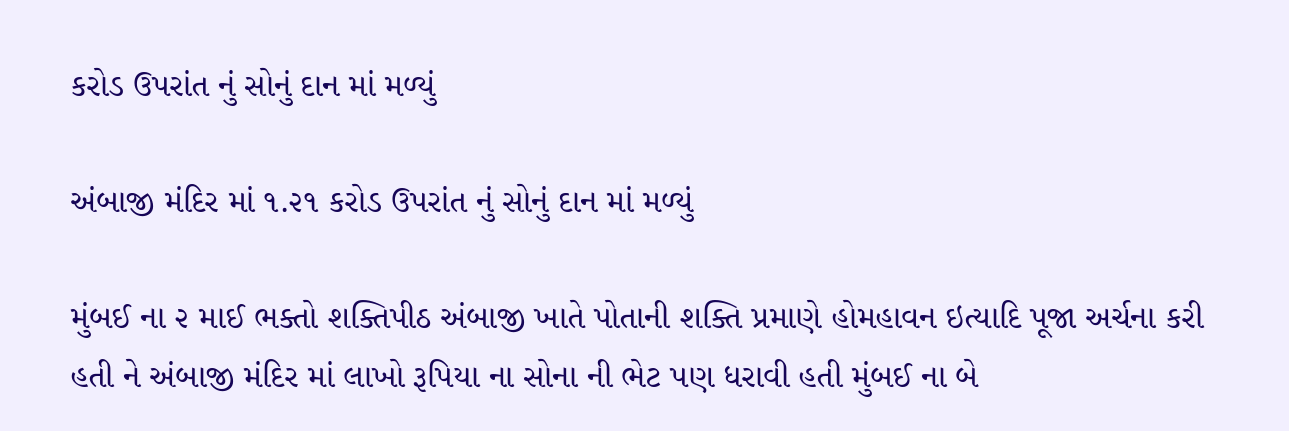કરોડ ઉપરાંત નું સોનું દાન માં મળ્યું

અંબાજી મંદિર માં ૧.૨૧ કરોડ ઉપરાંત નું સોનું દાન માં મળ્યું

મુંબઈ ના ૨ માઈ ભક્તો શક્તિપીઠ અંબાજી ખાતે પોતાની શક્તિ પ્રમાણે હોમહાવન ઇત્યાદિ પૂજા અર્ચના કરી હતી ને અંબાજી મંદિર માં લાખો રૂપિયા ના સોના ની ભેટ પણ ધરાવી હતી મુંબઈ ના બે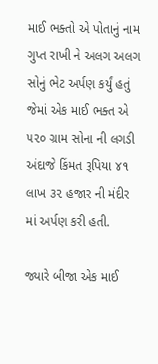માઈ ભક્તો એ પોતાનું નામ ગુપ્ત રાખી ને અલગ અલગ સોનું ભેટ અર્પણ કર્યું હતું જેમાં એક માઈ ભક્ત એ ૫૨૦ ગ્રામ સોના ની લગડી અંદાજે કિંમત રૂપિયા ૪૧ લાખ ૩૨ હજાર ની મંદીર માં અર્પણ કરી હતી.

જ્યારે બીજા એક માઈ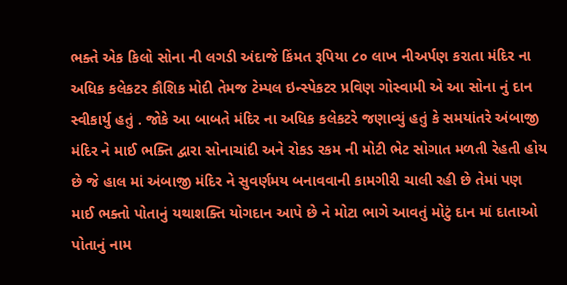ભક્તે એક કિલો સોના ની લગડી અંદાજે કિંમત રૂપિયા ૮૦ લાખ નીઅર્પણ કરાતા મંદિર ના અધિક કલેકટર કૌશિક મોદી તેમજ ટેમ્પલ ઇન્સ્પેકટર પ્રવિણ ગોસ્વામી એ આ સોના નું દાન સ્વીકાર્યુ હતું . જોકે આ બાબતે મંદિર ના અધિક કલેકટરે જણાવ્યું હતું કે સમયાંતરે અંબાજી મંદિર ને માઈ ભક્તિ દ્વારા સોનાચાંદી અને રોકડ રકમ ની મોટી ભેટ સોગાત મળતી રેહતી હોય છે જે હાલ માં અંબાજી મંદિર ને સુવર્ણમય બનાવવાની કામગીરી ચાલી રહી છે તેમાં પણ માઈ ભક્તો પોતાનું યથાશક્તિ યોગદાન આપે છે ને મોટા ભાગે આવતું મોટું દાન માં દાતાઓ પોતાનું નામ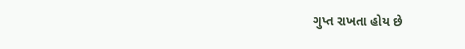ગુપ્ત રાખતા હોય છે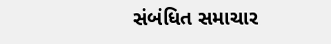સંબંધિત સમાચાર